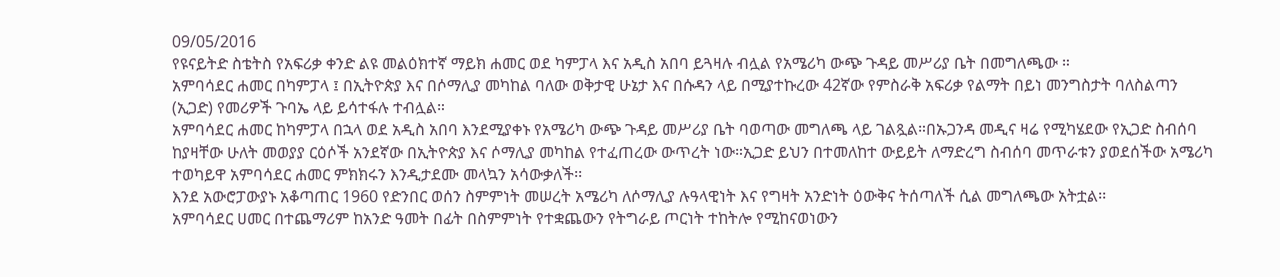09/05/2016
የዩናይትድ ስቴትስ የአፍሪቃ ቀንድ ልዩ መልዕክተኛ ማይክ ሐመር ወደ ካምፓላ እና አዲስ አበባ ይጓዛሉ ብሏል የአሜሪካ ውጭ ጉዳይ መሥሪያ ቤት በመግለጫው ።
አምባሳደር ሐመር በካምፓላ ፤ በኢትዮጵያ እና በሶማሊያ መካከል ባለው ወቅታዊ ሁኔታ እና በሱዳን ላይ በሚያተኩረው 42ኛው የምስራቅ አፍሪቃ የልማት በይነ መንግስታት ባለስልጣን (ኢጋድ) የመሪዎች ጉባኤ ላይ ይሳተፋሉ ተብሏል።
አምባሳደር ሐመር ከካምፓላ በኋላ ወደ አዲስ አበባ እንደሚያቀኑ የአሜሪካ ውጭ ጉዳይ መሥሪያ ቤት ባወጣው መግለጫ ላይ ገልጿል።በኡጋንዳ መዲና ዛሬ የሚካሄደው የኢጋድ ስብሰባ ከያዛቸው ሁለት መወያያ ርዕሶች አንደኛው በኢትዮጵያ እና ሶማሊያ መካከል የተፈጠረው ውጥረት ነው።ኢጋድ ይህን በተመለከተ ውይይት ለማድረግ ስብሰባ መጥራቱን ያወደሰችው አሜሪካ ተወካይዋ አምባሳደር ሐመር ምክክሩን እንዲታደሙ መላኳን አሳውቃለች፡፡
እንደ አውሮፓውያኑ አቆጣጠር 1960 የድንበር ወሰን ስምምነት መሠረት አሜሪካ ለሶማሊያ ሉዓላዊነት እና የግዛት አንድነት ዕውቅና ትሰጣለች ሲል መግለጫው አትቷል፡፡
አምባሳደር ሀመር በተጨማሪም ከአንድ ዓመት በፊት በስምምነት የተቋጨውን የትግራይ ጦርነት ተከትሎ የሚከናወነውን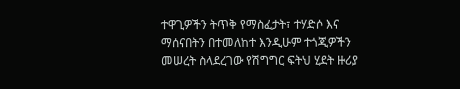ተዋጊዎችን ትጥቅ የማስፈታት፣ ተሃድሶ እና ማሰናበትን በተመለከተ እንዲሁም ተጎጂዎችን መሠረት ስላደረገው የሽግግር ፍትህ ሂደት ዙሪያ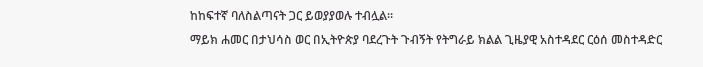ከከፍተኛ ባለስልጣናት ጋር ይወያያወሉ ተብሏል።
ማይክ ሐመር በታህሳስ ወር በኢትዮጵያ ባደረጉት ጉብኝት የትግራይ ክልል ጊዜያዊ አስተዳደር ርዕሰ መስተዳድር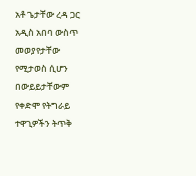አቶ ጌታቸው ረዳ ጋር አዲስ አበባ ውስጥ መወያየታቸው የሚታወስ ሲሆን በውይይታቸውም የቀድሞ የትግራይ ተዋጊዎችን ትጥቅ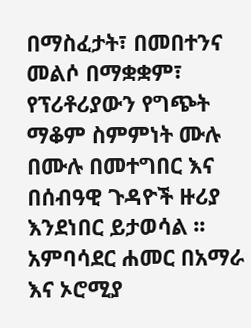በማስፈታት፣ በመበተንና መልሶ በማቋቋም፣ የፕሪቶሪያውን የግጭት ማቆም ስምምነት ሙሉ በሙሉ በመተግበር እና በሰብዓዊ ጉዳዮች ዙሪያ እንደነበር ይታወሳል ፡፡
አምባሳደር ሐመር በአማራ እና ኦሮሚያ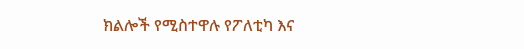ክልሎች የሚስተዋሉ የፖለቲካ እና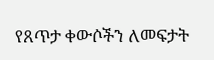የጸጥታ ቀውሶችን ለመፍታት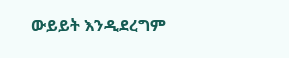ውይይት እንዲደረግም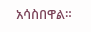አሳስበዋል።